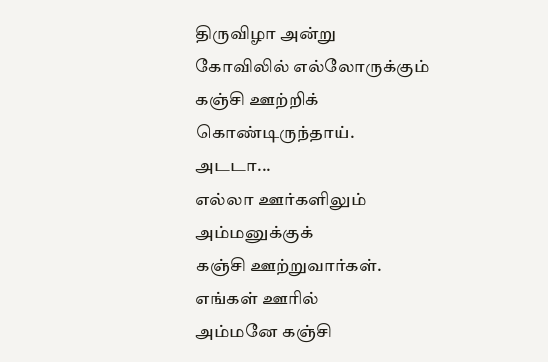திருவிழா அன்று
கோவிலில் எல்லோருக்கும்
கஞ்சி ஊற்றிக்
கொண்டிருந்தாய்.
அடடா...
எல்லா ஊர்களிலும்
அம்மனுக்குக்
கஞ்சி ஊற்றுவார்கள்.
எங்கள் ஊரில்
அம்மனே கஞ்சி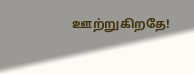ஊற்றுகிறதே!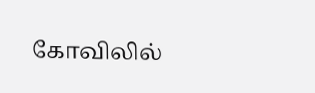கோவிலில்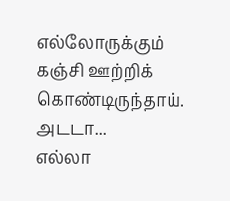எல்லோருக்கும்
கஞ்சி ஊற்றிக்
கொண்டிருந்தாய்.
அடடா...
எல்லா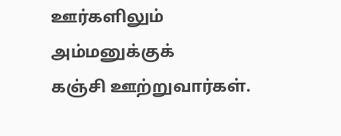ஊர்களிலும்
அம்மனுக்குக்
கஞ்சி ஊற்றுவார்கள்.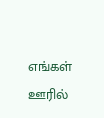எங்கள் ஊரில்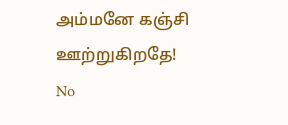அம்மனே கஞ்சி ஊற்றுகிறதே!
No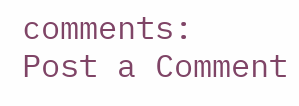comments:
Post a Comment